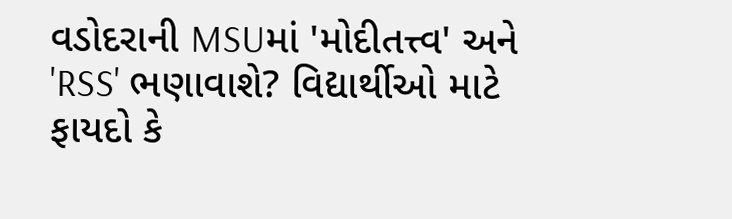વડોદરાની MSUમાં 'મોદીતત્ત્વ' અને 'RSS' ભણાવાશે? વિદ્યાર્થીઓ માટે ફાયદો કે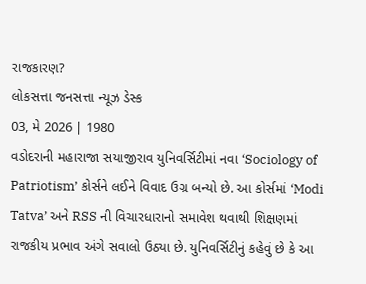રાજકારણ?
લોકસત્તા જનસત્તા ન્યૂઝ ડેસ્ક
03, મે 2026 | 1980
વડોદરાની મહારાજા સયાજીરાવ યુનિવર્સિટીમાં નવા ‘Sociology of Patriotism’ કોર્સને લઈને વિવાદ ઉગ્ર બન્યો છે. આ કોર્સમાં ‘Modi Tatva’ અને RSS ની વિચારધારાનો સમાવેશ થવાથી શિક્ષણમાં રાજકીય પ્રભાવ અંગે સવાલો ઉઠ્યા છે. યુનિવર્સિટીનું કહેવું છે કે આ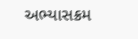અભ્યાસક્રમ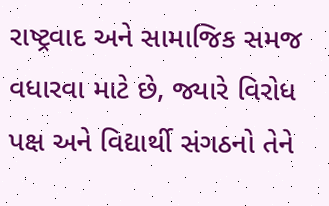રાષ્ટ્રવાદ અને સામાજિક સમજ વધારવા માટે છે, જ્યારે વિરોધ પક્ષ અને વિદ્યાર્થી સંગઠનો તેને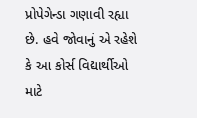પ્રોપેગેન્ડા ગણાવી રહ્યા છે. હવે જોવાનું એ રહેશે કે આ કોર્સ વિદ્યાર્થીઓ માટે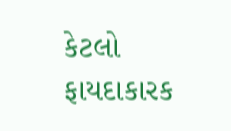કેટલો ફાયદાકારક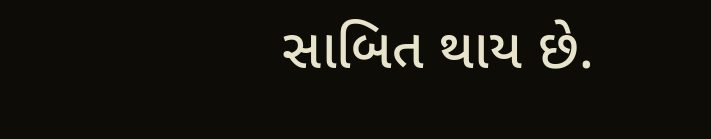સાબિત થાય છે.